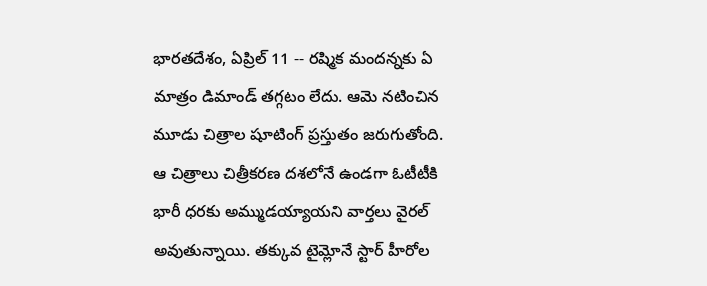భారతదేశం, ఏప్రిల్ 11 -- రష్మిక మందన్నకు ఏ మాత్రం డిమాండ్ తగ్గటం లేదు. ఆమె నటించిన మూడు చిత్రాల షూటింగ్ ప్రస్తుతం జరుగుతోంది. ఆ చిత్రాలు చిత్రీకరణ దశలోనే ఉండగా ఓటీటీకి భారీ ధరకు అమ్ముడయ్యాయని వార్తలు వైరల్ అవుతున్నాయి. తక్కువ టైమ్లోనే స్టార్ హీరోల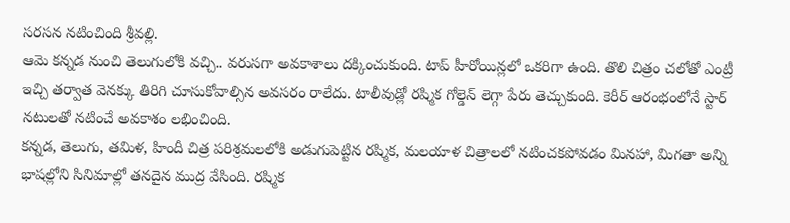సరసన నటించింది శ్రీవల్లి.
ఆమె కన్నడ నుంచి తెలుగులోకి వచ్చి.. వరుసగా అవకాశాలు దక్కించుకుంది. టాప్ హీరోయిన్లలో ఒకరిగా ఉంది. తొలి చిత్రం చలోతో ఎంట్రీ ఇచ్చి తర్వాత వెనక్కు తిరిగి చూసుకోవాల్సిన అవసరం రాలేదు. టాలీవుడ్లో రష్మిక గోల్డెన్ లెగ్గా పేరు తెచ్చుకుంది. కెరీర్ ఆరంభంలోనే స్టార్ నటులతో నటించే అవకాశం లభించింది.
కన్నడ, తెలుగు, తమిళ, హిందీ చిత్ర పరిశ్రమలలోకి అడుగుపెట్టిన రష్మిక, మలయాళ చిత్రాలలో నటించకపోవడం మినహా, మిగతా అన్ని భాషల్లోని సినిమాల్లో తనదైన ముద్ర వేసింది. రష్మిక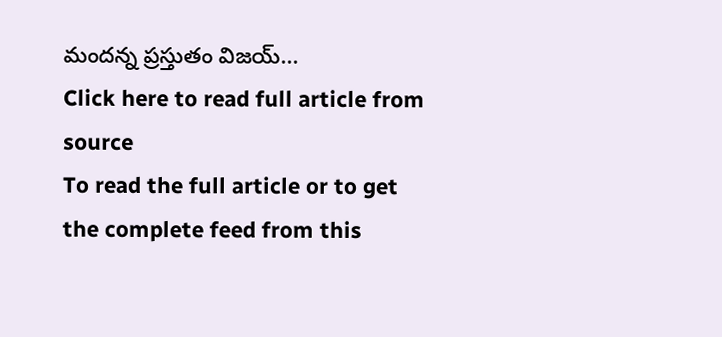మందన్న ప్రస్తుతం విజయ్...
Click here to read full article from source
To read the full article or to get the complete feed from this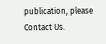publication, please
Contact Us.